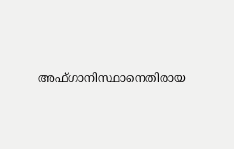അഫ്ഗാനിസ്ഥാനെതിരായ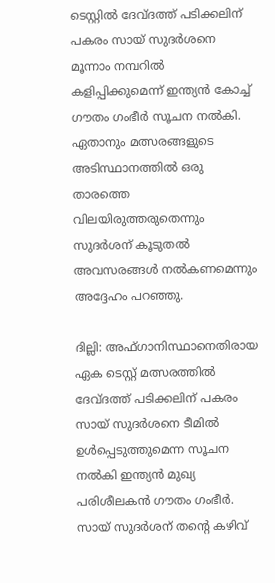ടെസ്റ്റില്‍ ദേവ്ദത്ത് പടിക്കലിന് പകരം സായ് സുദര്‍ശനെ മൂന്നാം നമ്പറില്‍ കളിപ്പിക്കുമെന്ന് ഇന്ത്യന്‍ കോച്ച് ഗൗതം ഗംഭീര്‍ സൂചന നല്‍കി. ഏതാനും മത്സരങ്ങളുടെ അടിസ്ഥാനത്തില്‍ ഒരു താരത്തെ വിലയിരുത്തരുതെന്നും സുദര്‍ശന് കൂടുതല്‍ അവസരങ്ങള്‍ നല്‍കണമെന്നും അദ്ദേഹം പറഞ്ഞു.

ദില്ലി: അഫ്ഗാനിസ്ഥാനെതിരായ ഏക ടെസ്റ്റ് മത്സരത്തില്‍ ദേവ്ദത്ത് പടിക്കലിന് പകരം സായ് സുദര്‍ശനെ ടീമില്‍ ഉള്‍പ്പെടുത്തുമെന്ന സൂചന നല്‍കി ഇന്ത്യന്‍ മുഖ്യ പരിശീലകന്‍ ഗൗതം ഗംഭീര്‍. സായ് സുദര്‍ശന് തന്റെ കഴിവ്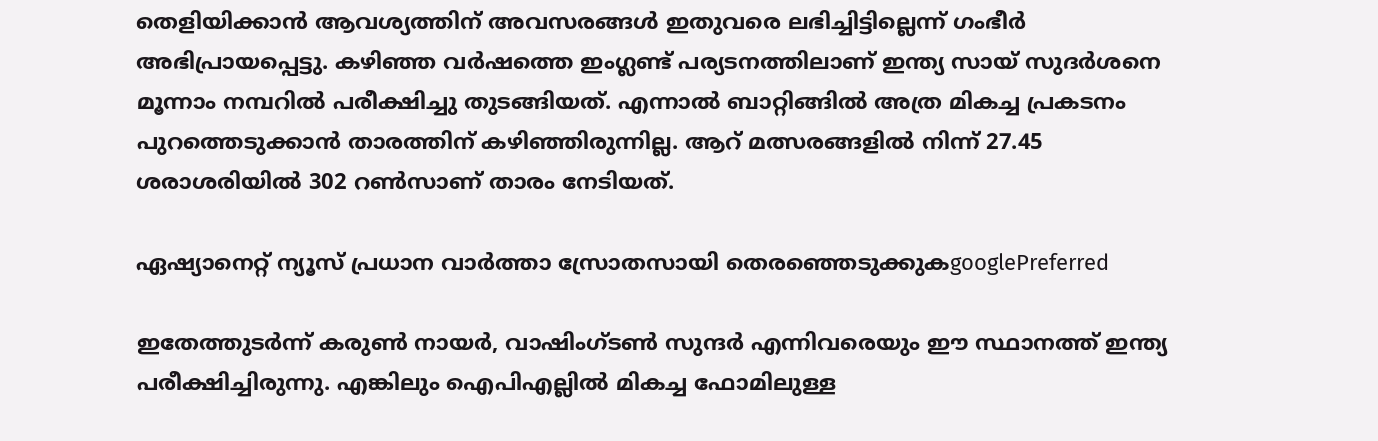തെളിയിക്കാന്‍ ആവശ്യത്തിന് അവസരങ്ങള്‍ ഇതുവരെ ലഭിച്ചിട്ടില്ലെന്ന് ഗംഭീര്‍ അഭിപ്രായപ്പെട്ടു. കഴിഞ്ഞ വര്‍ഷത്തെ ഇംഗ്ലണ്ട് പര്യടനത്തിലാണ് ഇന്ത്യ സായ് സുദര്‍ശനെ മൂന്നാം നമ്പറില്‍ പരീക്ഷിച്ചു തുടങ്ങിയത്. എന്നാല്‍ ബാറ്റിങ്ങില്‍ അത്ര മികച്ച പ്രകടനം പുറത്തെടുക്കാന്‍ താരത്തിന് കഴിഞ്ഞിരുന്നില്ല. ആറ് മത്സരങ്ങളില്‍ നിന്ന് 27.45 ശരാശരിയില്‍ 302 റണ്‍സാണ് താരം നേടിയത്.

ഏഷ്യാനെറ്റ് ന്യൂസ് പ്രധാന വാർത്താ സ്രോതസായി തെരഞ്ഞെടുക്കുകgooglePreferred

ഇതേത്തുടര്‍ന്ന് കരുണ്‍ നായര്‍, വാഷിംഗ്ടണ്‍ സുന്ദര്‍ എന്നിവരെയും ഈ സ്ഥാനത്ത് ഇന്ത്യ പരീക്ഷിച്ചിരുന്നു. എങ്കിലും ഐപിഎല്ലില്‍ മികച്ച ഫോമിലുള്ള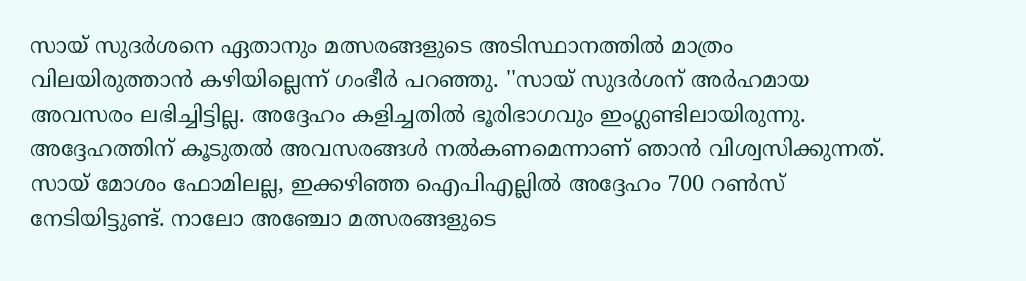സായ് സുദര്‍ശനെ ഏതാനും മത്സരങ്ങളുടെ അടിസ്ഥാനത്തില്‍ മാത്രം വിലയിരുത്താന്‍ കഴിയില്ലെന്ന് ഗംഭീര്‍ പറഞ്ഞു. ''സായ് സുദര്‍ശന് അര്‍ഹമായ അവസരം ലഭിച്ചിട്ടില്ല. അദ്ദേഹം കളിച്ചതില്‍ ഭൂരിഭാഗവും ഇംഗ്ലണ്ടിലായിരുന്നു. അദ്ദേഹത്തിന് കൂടുതല്‍ അവസരങ്ങള്‍ നല്‍കണമെന്നാണ് ഞാന്‍ വിശ്വസിക്കുന്നത്. സായ് മോശം ഫോമിലല്ല, ഇക്കഴിഞ്ഞ ഐപിഎല്ലില്‍ അദ്ദേഹം 700 റണ്‍സ് നേടിയിട്ടുണ്ട്. നാലോ അഞ്ചോ മത്സരങ്ങളുടെ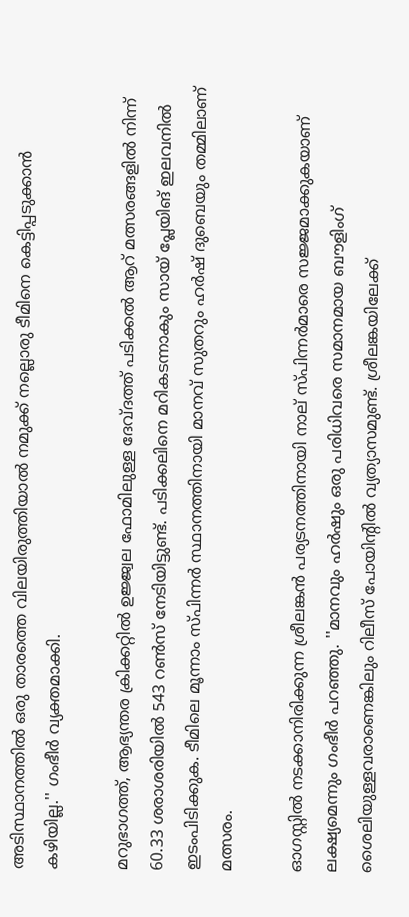അടിസ്ഥാനത്തില്‍ ഒരു താരത്തെ വിലയിരുത്തിയാല്‍ നമുക്ക് നല്ലൊരു ടീമിനെ കെട്ടിപ്പടുക്കാന്‍ കഴിയില്ല.'' ഗംഭീര്‍ വ്യക്തമാക്കി.

മറുഭാഗത്ത്, ആഭ്യന്തര ക്രിക്കറ്റില്‍ ഉജ്ജ്വല ഫോമിലുള്ള ദേവ്ദത്ത് പടിക്കല്‍ ആറ് മത്സരങ്ങളില്‍ നിന്ന് 60.33 ശരാശരിയില്‍ 543 റണ്‍സ് നേടിയിട്ടുണ്ട്. പടിക്കലിനെ മറികടന്നാകും സായ് പ്ലേയിങ് ഇലവനില്‍ ഇടംപിടിക്കുക. ടീമിലെ മൂന്നാം സ്പിന്നര്‍ സ്ഥാനത്തിനായി മാനവ് സുതറും ഹര്‍ഷ് ദുബെയും തമ്മിലാണ് മത്സരം.

ഓഗസ്റ്റില്‍ നടക്കാനിരിക്കുന്ന ശ്രീലങ്കന്‍ പര്യടനത്തിനായി നാല് സ്പിന്നര്‍മാരെ സജ്ജമാക്കുകയാണ് ലക്ഷ്യമെന്നും ഗംഭീര്‍ പറഞ്ഞു. ''മാനവും ഹര്‍ഷും ഒരു പരിധിവരെ സമാനമായ ബൗളിംഗ് ശൈലിയുള്ളവരാണെങ്കിലും റിലീസ് പോയിന്റില്‍ വ്യത്യാസമുണ്ട്. ശ്രീലങ്കയിലേക്ക്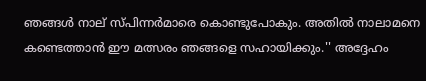ഞങ്ങള്‍ നാല് സ്പിന്നര്‍മാരെ കൊണ്ടുപോകും. അതില്‍ നാലാമനെ കണ്ടെത്താന്‍ ഈ മത്സരം ഞങ്ങളെ സഹായിക്കും.'' അദ്ദേഹം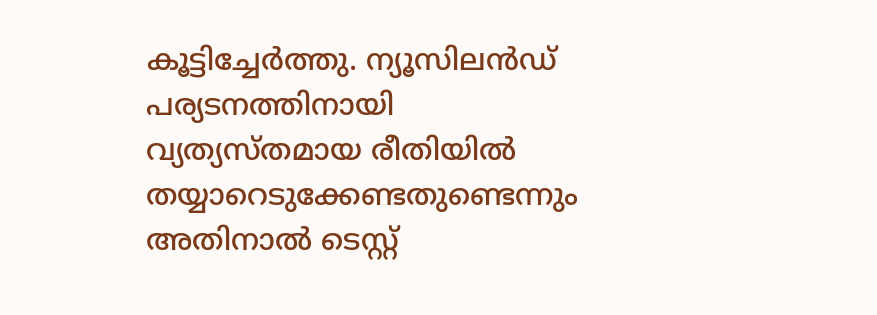കൂട്ടിച്ചേര്‍ത്തു. ന്യൂസിലന്‍ഡ് പര്യടനത്തിനായി വ്യത്യസ്തമായ രീതിയില്‍ തയ്യാറെടുക്കേണ്ടതുണ്ടെന്നും അതിനാല്‍ ടെസ്റ്റ്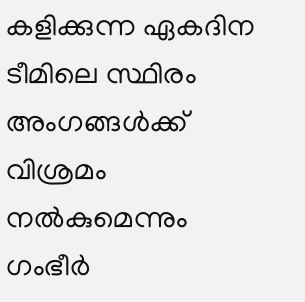കളിക്കുന്ന ഏകദിന ടീമിലെ സ്ഥിരം അംഗങ്ങള്‍ക്ക് വിശ്രമം നല്‍കുമെന്നും ഗംഭീര്‍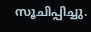സൂചിപ്പിച്ചു.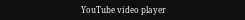YouTube video player